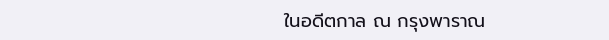ในอดีตกาล ณ กรุงพาราณ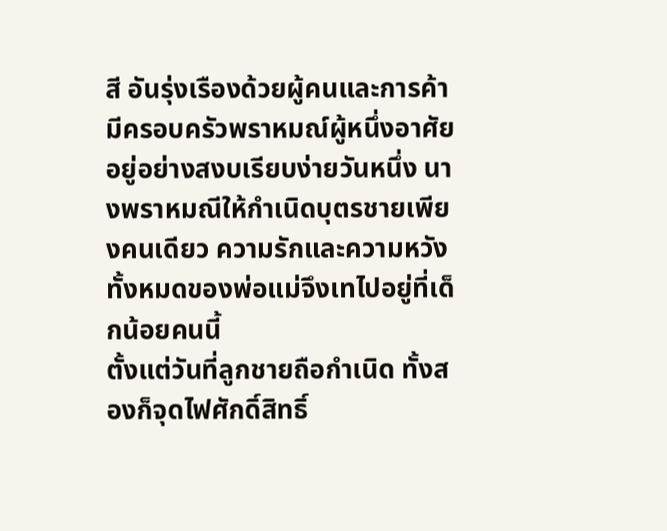สี อันรุ่งเรืองด้วยผู้คนและการค้า มีครอบครัวพราหมณ์ผู้หนึ่งอาศัยอยู่อย่างสงบเรียบง่ายวันหนึ่ง นางพราหมณีให้กำเนิดบุตรชายเพียงคนเดียว ความรักและความหวังทั้งหมดของพ่อแม่จึงเทไปอยู่ที่เด็กน้อยคนนี้
ตั้งแต่วันที่ลูกชายถือกำเนิด ทั้งสองก็จุดไฟศักดิ์สิทธิ์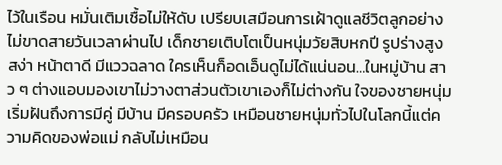ไว้ในเรือน หมั่นเติมเชื้อไม่ให้ดับ เปรียบเสมือนการเฝ้าดูแลชีวิตลูกอย่างไม่ขาดสายวันเวลาผ่านไป เด็กชายเติบโตเป็นหนุ่มวัยสิบหกปี รูปร่างสูงสง่า หน้าตาดี มีแววฉลาด ใครเห็นก็อดเอ็นดูไม่ได้แน่นอน…ในหมู่บ้าน สาว ๆ ต่างแอบมองเขาไม่วางตาส่วนตัวเขาเองก็ไม่ต่างกัน ใจของชายหนุ่มเริ่มฝันถึงการมีคู่ มีบ้าน มีครอบครัว เหมือนชายหนุ่มทั่วไปในโลกนี้แต่ความคิดของพ่อแม่ กลับไม่เหมือน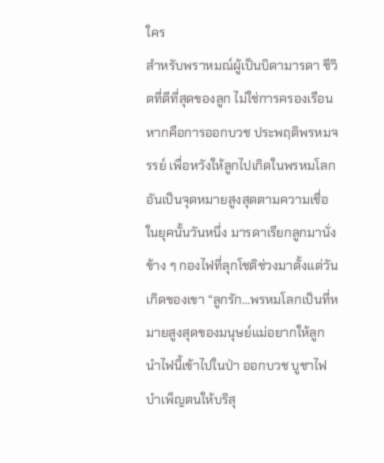ใคร
สำหรับพราหมณ์ผู้เป็นบิดามารดา ชีวิตที่ดีที่สุดของลูก ไม่ใช่การครองเรือนหากคือการออกบวช ประพฤติพรหมจรรย์ เพื่อหวังให้ลูกไปเกิดในพรหมโลก อันเป็นจุดหมายสูงสุดตามความเชื่อในยุคนั้นวันหนึ่ง มารดาเรียกลูกมานั่งข้าง ๆ กองไฟที่ลุกโชติช่วงมาตั้งแต่วันเกิดของเขา “ลูกรัก…พรหมโลกเป็นที่หมายสูงสุดของมนุษย์แม่อยากให้ลูกนำไฟนี้เข้าไปในป่า ออกบวช บูชาไฟ บำเพ็ญตนให้บริสุ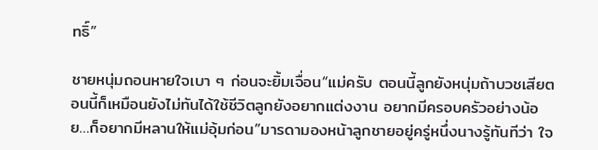ทธิ์”

ชายหนุ่มถอนหายใจเบา ๆ ก่อนจะยิ้มเจื่อน“แม่ครับ ตอนนี้ลูกยังหนุ่มถ้าบวชเสียตอนนี้ก็เหมือนยังไม่ทันได้ใช้ชีวิตลูกยังอยากแต่งงาน อยากมีครอบครัวอย่างน้อย…ก็อยากมีหลานให้แม่อุ้มก่อน”มารดามองหน้าลูกชายอยู่ครู่หนึ่งนางรู้ทันทีว่า ใจ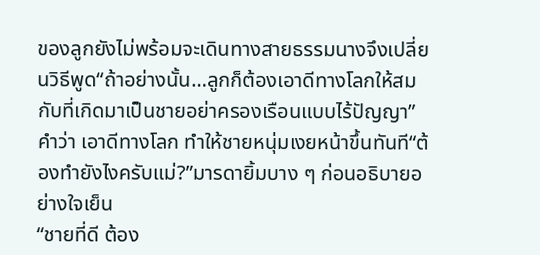ของลูกยังไม่พร้อมจะเดินทางสายธรรมนางจึงเปลี่ยนวิธีพูด“ถ้าอย่างนั้น…ลูกก็ต้องเอาดีทางโลกให้สมกับที่เกิดมาเป็นชายอย่าครองเรือนแบบไร้ปัญญา”คำว่า เอาดีทางโลก ทำให้ชายหนุ่มเงยหน้าขึ้นทันที“ต้องทำยังไงครับแม่?”มารดายิ้มบาง ๆ ก่อนอธิบายอย่างใจเย็น
“ชายที่ดี ต้อง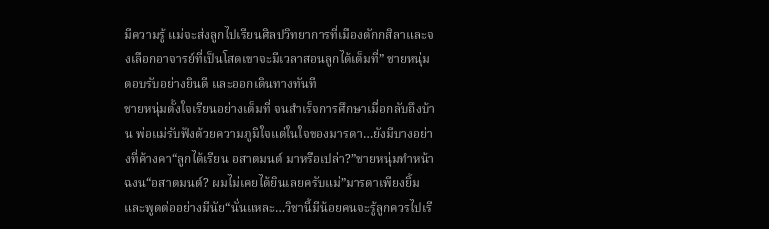มีความรู้ แม่จะส่งลูกไปเรียนศิลปวิทยาการที่เมืองตักกสิลาและจงเลือกอาจารย์ที่เป็นโสดเขาจะมีเวลาสอนลูกได้เต็มที่” ชายหนุ่มตอบรับอย่างยินดี และออกเดินทางทันที
ชายหนุ่มตั้งใจเรียนอย่างเต็มที่ จนสำเร็จการศึกษาเมื่อกลับถึงบ้าน พ่อแม่รับฟังด้วยความภูมิใจแต่ในใจของมารดา…ยังมีบางอย่างที่ค้างคา“ลูกได้เรียน อสาตมนต์ มาหรือเปล่า?”ชายหนุ่มทำหน้าฉงน“อสาตมนต์? ผมไม่เคยได้ยินเลยครับแม่”มารดาเพียงยิ้ม และพูดต่ออย่างมีนัย“นั่นแหละ…วิชานี้มีน้อยคนจะรู้ลูกควรไปเรี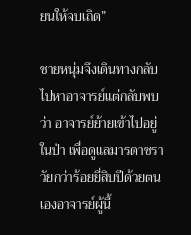ยนให้จบเถิด”

ชายหนุ่มจึงเดินทางกลับไปหาอาจารย์แต่กลับพบว่า อาจารย์ย้ายเข้าไปอยู่ในป่า เพื่อดูแลมารดาชราวัยกว่าร้อยยี่สิบปีด้วยตนเองอาจารย์ผู้นี้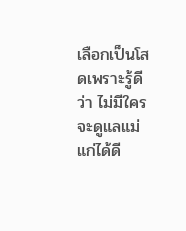เลือกเป็นโสดเพราะรู้ดีว่า ไม่มีใครจะดูแลแม่แก่ได้ดี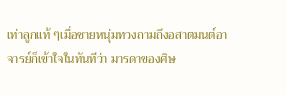เท่าลูกแท้ ๆเมื่อชายหนุ่มทวงถามถึงอสาตมนต์อาจารย์ก็เข้าใจในทันทีว่า มารดาของศิษ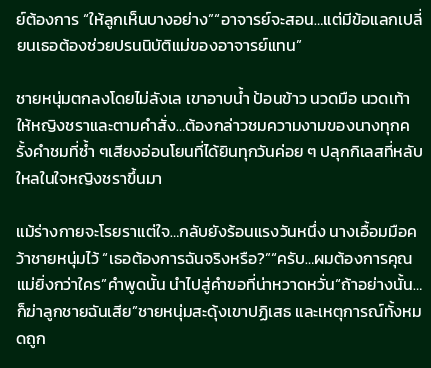ย์ต้องการ “ให้ลูกเห็นบางอย่าง”“อาจารย์จะสอน…แต่มีข้อแลกเปลี่ยนเธอต้องช่วยปรนนิบัติแม่ของอาจารย์แทน”

ชายหนุ่มตกลงโดยไม่ลังเล เขาอาบน้ำ ป้อนข้าว นวดมือ นวดเท้าให้หญิงชราและตามคำสั่ง…ต้องกล่าวชมความงามของนางทุกครั้งคำชมที่ซ้ำ ๆเสียงอ่อนโยนที่ได้ยินทุกวันค่อย ๆ ปลุกกิเลสที่หลับใหลในใจหญิงชราขึ้นมา

แม้ร่างกายจะโรยราแต่ใจ…กลับยังร้อนแรงวันหนึ่ง นางเอื้อมมือคว้าชายหนุ่มไว้ “เธอต้องการฉันจริงหรือ?”“ครับ…ผมต้องการคุณแม่ยิ่งกว่าใคร”คำพูดนั้น นำไปสู่คำขอที่น่าหวาดหวั่น“ถ้าอย่างนั้น…ก็ฆ่าลูกชายฉันเสีย”ชายหนุ่มสะดุ้งเขาปฏิเสธ และเหตุการณ์ทั้งหมดถูก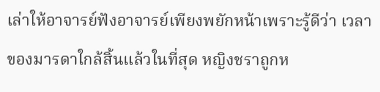เล่าให้อาจารย์ฟังอาจารย์เพียงพยักหน้าเพราะรู้ดีว่า เวลาของมารดาใกล้สิ้นแล้วในที่สุด หญิงชราถูกห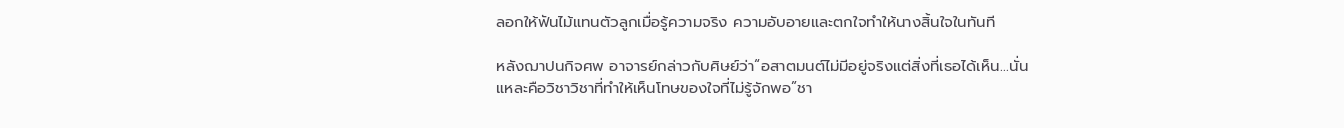ลอกให้ฟันไม้แทนตัวลูกเมื่อรู้ความจริง ความอับอายและตกใจทำให้นางสิ้นใจในทันที

หลังฌาปนกิจศพ อาจารย์กล่าวกับศิษย์ว่า“อสาตมนต์ไม่มีอยู่จริงแต่สิ่งที่เธอได้เห็น…นั่นแหละคือวิชาวิชาที่ทำให้เห็นโทษของใจที่ไม่รู้จักพอ”ชา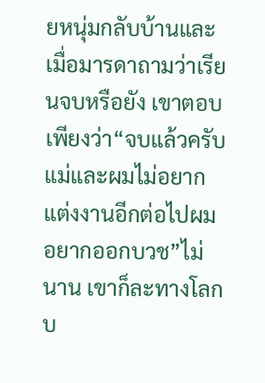ยหนุ่มกลับบ้านและเมื่อมารดาถามว่าเรียนจบหรือยัง เขาตอบเพียงว่า“จบแล้วครับแม่และผมไม่อยากแต่งงานอีกต่อไปผมอยากออกบวช”ไม่นาน เขาก็ละทางโลกบ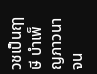วชเป็นฤๅษี บำเพ็ญภาวนาจน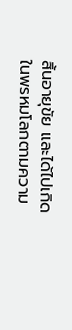สิ้นอายุขัย และได้ไปเกิดในพรหมโลกตามความ